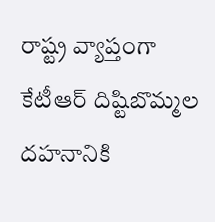రాష్ట్ర వ్యాప్తంగా కేటీఆర్ దిష్టిబొమ్మల దహనానికి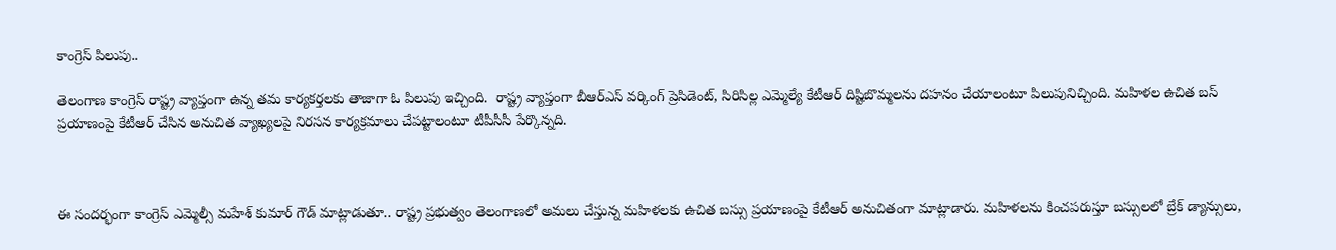కాంగ్రెస్ పిలుపు..

తెలంగాణ కాంగ్రెస్ రాష్ట్ర వ్యాప్తంగా ఉన్న తమ కార్యకర్తలకు తాజాగా ఓ పిలుపు ఇచ్చింది.  రాష్ట్ర వ్యాప్తంగా బీఆర్ఎస్ వర్కింగ్ ప్రెసిడెంట్, సిరిసిల్ల ఎమ్మెల్యే కేటీఆర్ దిష్టిబొమ్మలను దహనం చేయాలంటూ పిలుపునిచ్చింది. మహిళల ఉచిత బస్ ప్రయాణంపై కేటీఆర్ చేసిన అనుచిత వ్యాఖ్యలపై నిరసన కార్యక్రమాలు చేపట్టాలంటూ టీపీసీసీ పేర్కొన్నది.



ఈ సందర్భంగా కాంగ్రెస్ ఎమ్మెల్సీ మహేశ్ కుమార్ గౌడ్ మాట్లాడుతూ.. రాష్ట్ర ప్రభుత్వం తెలంగాణలో అమలు చేస్తున్న మహిళలకు ఉచిత బస్సు ప్రయాణంపై కేటీఆర్ అనుచితంగా మాట్లాడారు. మహిళలను కించపరుస్తూ బస్సులలో బ్రేక్ డ్యాన్సులు,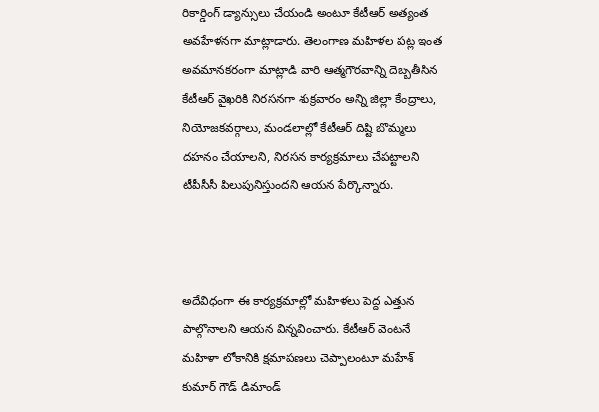రికార్డింగ్ డ్యాన్సులు చేయండి అంటూ కేటీఆర్ అత్యంత అవహేళనగా మాట్లాడారు. తెలంగాణ మహిళల పట్ల ఇంత అవమానకరంగా మాట్లాడి వారి ఆత్మగౌరవాన్ని దెబ్బతీసిన కేటీఆర్ వైఖరికి నిరసనగా శుక్రవారం అన్ని జిల్లా కేంద్రాలు, నియోజకవర్గాలు, మండలాల్లో కేటీఆర్ దిష్టి బొమ్మలు దహనం చేయాలని, నిరసన కార్యక్రమాలు చేపట్టాలని టీపీసీసీ పిలుపునిస్తుందని ఆయన పేర్కొన్నారు.



అదేవిధంగా ఈ కార్యక్రమాల్లో మహిళలు పెద్ద ఎత్తున పాల్గొనాలని ఆయన విన్నవించారు. కేటీఆర్ వెంటనే మహిళా లోకానికి క్షమాపణలు చెప్పాలంటూ మహేశ్ కుమార్ గౌడ్ డిమాండ్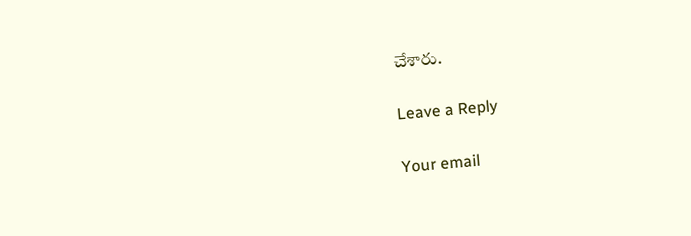చేశారు.

Leave a Reply

Your email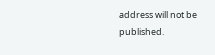address will not be published.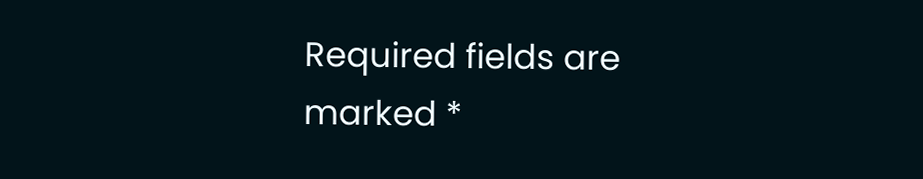Required fields are marked *